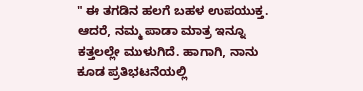" ಈ ತಗಡಿನ ಹಲಗೆ ಬಹಳ ಉಪಯುಕ್ತ. ಆದರೆ, ನಮ್ಮ ಪಾಡಾ ಮಾತ್ರ ಇನ್ನೂ ಕತ್ತಲಲ್ಲೇ ಮುಳುಗಿದೆ. ಹಾಗಾಗಿ, ನಾನು ಕೂಡ ಪ್ರತಿಭಟನೆಯಲ್ಲಿ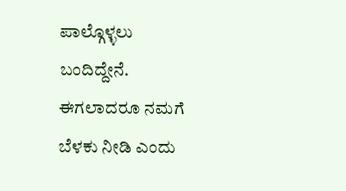ಪಾಲ್ಗೊಳ್ಳಲು ಬಂದಿದ್ದೇನೆ. ಈಗಲಾದರೂ ನಮಗೆ ಬೆಳಕು ನೀಡಿ ಎಂದು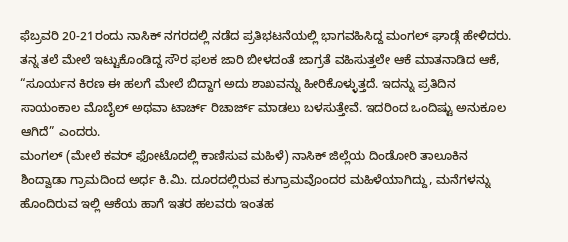ಫೆಬ್ರವರಿ 20-21ರಂದು ನಾಸಿಕ್ ನಗರದಲ್ಲಿ ನಡೆದ ಪ್ರತಿಭಟನೆಯಲ್ಲಿ ಭಾಗವಹಿಸಿದ್ದ ಮಂಗಲ್ ಘಾಡ್ಗೆ ಹೇಳಿದರು. ತನ್ನ ತಲೆ ಮೇಲೆ ಇಟ್ಟುಕೊಂಡಿದ್ದ ಸೌರ ಫಲಕ ಜಾರಿ ಬೀಳದಂತೆ ಜಾಗ್ರತೆ ವಹಿಸುತ್ತಲೇ ಆಕೆ ಮಾತನಾಡಿದ ಆಕೆ, “ಸೂರ್ಯನ ಕಿರಣ ಈ ಹಲಗೆ ಮೇಲೆ ಬಿದ್ದಾಗ ಅದು ಶಾಖವನ್ನು ಹೀರಿಕೊಳ್ಳುತ್ತದೆ. ಇದನ್ನು ಪ್ರತಿದಿನ ಸಾಯಂಕಾಲ ಮೊಬೈಲ್ ಅಥವಾ ಟಾರ್ಚ್ ರಿಚಾರ್ಜ್ ಮಾಡಲು ಬಳಸುತ್ತೇವೆ. ಇದರಿಂದ ಒಂದಿಷ್ಟು ಅನುಕೂಲ ಆಗಿದೆ” ಎಂದರು.
ಮಂಗಲ್ (ಮೇಲೆ ಕವರ್ ಫೋಟೊದಲ್ಲಿ ಕಾಣಿಸುವ ಮಹಿಳೆ) ನಾಸಿಕ್ ಜಿಲ್ಲೆಯ ದಿಂಡೋರಿ ತಾಲೂಕಿನ ಶಿಂದ್ವಾಡಾ ಗ್ರಾಮದಿಂದ ಅರ್ಧ ಕಿ.ಮಿ. ದೂರದಲ್ಲಿರುವ ಕುಗ್ರಾಮವೊಂದರ ಮಹಿಳೆಯಾಗಿದ್ದು, ಮನೆಗಳನ್ನು ಹೊಂದಿರುವ ಇಲ್ಲಿ ಆಕೆಯ ಹಾಗೆ ಇತರ ಹಲವರು ಇಂತಹ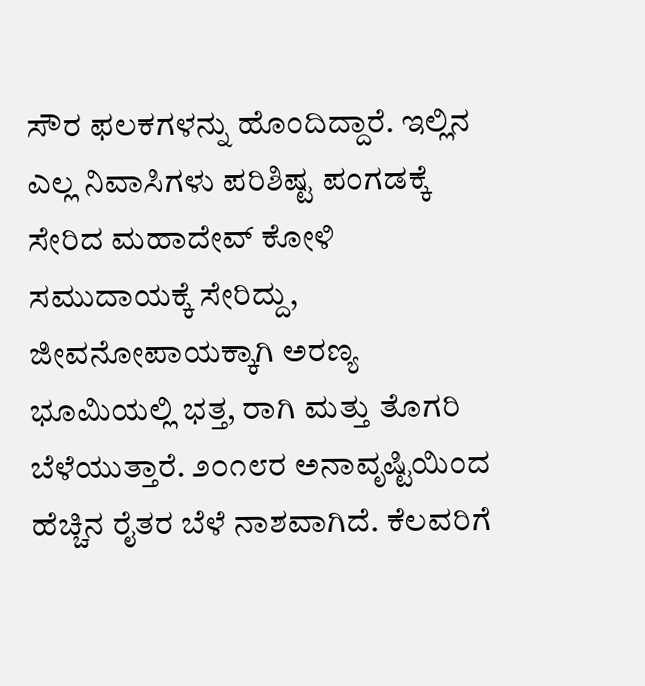ಸೌರ ಫಲಕಗಳನ್ನು ಹೊಂದಿದ್ದಾರೆ. ಇಲ್ಲಿನ ಎಲ್ಲ ನಿವಾಸಿಗಳು ಪರಿಶಿಷ್ಟ ಪಂಗಡಕ್ಕೆ ಸೇರಿದ ಮಹಾದೇವ್ ಕೋಳಿ ಸಮುದಾಯಕ್ಕೆ ಸೇರಿದ್ದು, ಜೀವನೋಪಾಯಕ್ಕಾಗಿ ಅರಣ್ಯ ಭೂಮಿಯಲ್ಲಿ ಭತ್ತ, ರಾಗಿ ಮತ್ತು ತೊಗರಿ ಬೆಳೆಯುತ್ತಾರೆ. ೨೦೧೮ರ ಅನಾವೃಷ್ಟಿಯಿಂದ ಹೆಚ್ಚಿನ ರೈತರ ಬೆಳೆ ನಾಶವಾಗಿದೆ. ಕೆಲವರಿಗೆ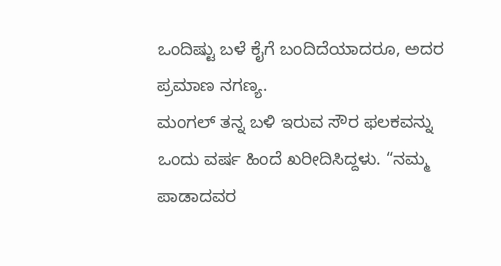ಒಂದಿಷ್ಟು ಬಳೆ ಕೈಗೆ ಬಂದಿದೆಯಾದರೂ, ಅದರ ಪ್ರಮಾಣ ನಗಣ್ಯ.
ಮಂಗಲ್ ತನ್ನ ಬಳಿ ಇರುವ ಸೌರ ಫಲಕವನ್ನು ಒಂದು ವರ್ಷ ಹಿಂದೆ ಖರೀದಿಸಿದ್ದಳು. “ನಮ್ಮ ಪಾಡಾದವರ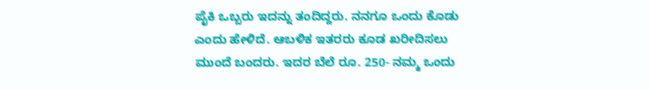ಪೈಕಿ ಒಬ್ಬರು ಇದನ್ನು ತಂದಿದ್ದರು. ನನಗೂ ಒಂದು ಕೊಡು ಎಂದು ಹೇಳಿದೆ. ಆಬಳಿಕ ಇತರರು ಕೂಡ ಖರೀದಿಸಲು ಮುಂದೆ ಬಂದರು. ಇದರ ಬೆಲೆ ರೂ. 250- ನಮ್ಮ ಒಂದು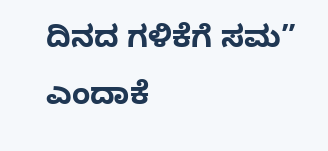ದಿನದ ಗಳಿಕೆಗೆ ಸಮ” ಎಂದಾಕೆ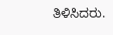ತಿಳಿಸಿದರು.